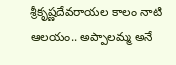శ్రీకృష్ణదేవరాయల కాలం నాటి ఆలయం.. అప్పాలమ్మ అనే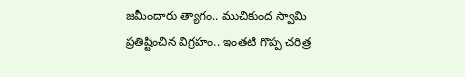జమీందారు త్యాగం.. ముచికుంద స్వామి ప్రతిష్టించిన విగ్రహం.. ఇంతటి గొప్ప చరిత్ర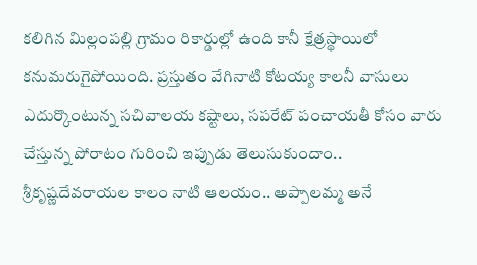కలిగిన మిల్లంపల్లి గ్రామం రికార్డుల్లో ఉంది కానీ క్షేత్రస్థాయిలో కనుమరుగైపోయింది. ప్రస్తుతం వేగినాటి కోటయ్య కాలనీ వాసులు ఎదుర్కొంటున్న సచివాలయ కష్టాలు, సపరేట్ పంచాయతీ కోసం వారు చేస్తున్న పోరాటం గురించి ఇప్పుడు తెలుసుకుందాం..
శ్రీకృష్ణదేవరాయల కాలం నాటి ఆలయం.. అప్పాలమ్మ అనే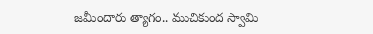జమీందారు త్యాగం.. ముచికుంద స్వామి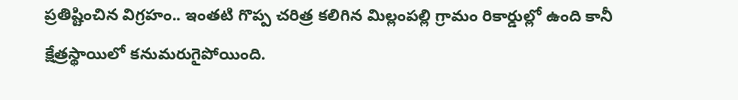ప్రతిష్టించిన విగ్రహం.. ఇంతటి గొప్ప చరిత్ర కలిగిన మిల్లంపల్లి గ్రామం రికార్డుల్లో ఉంది కానీ క్షేత్రస్థాయిలో కనుమరుగైపోయింది.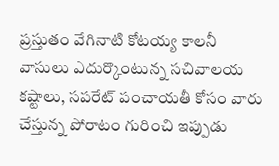ప్రస్తుతం వేగినాటి కోటయ్య కాలనీ వాసులు ఎదుర్కొంటున్న సచివాలయ కష్టాలు, సపరేట్ పంచాయతీ కోసం వారు చేస్తున్న పోరాటం గురించి ఇప్పుడు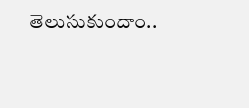తెలుసుకుందాం..